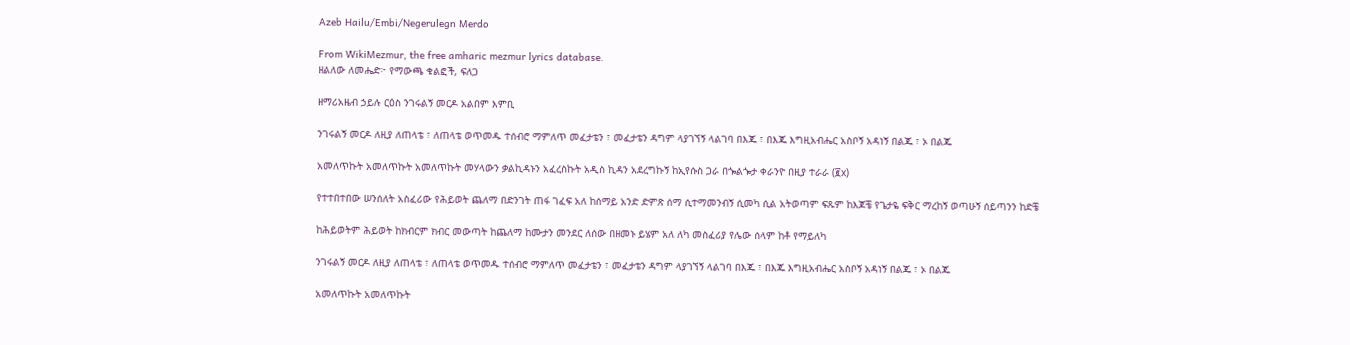Azeb Hailu/Embi/Negerulegn Merdo

From WikiMezmur, the free amharic mezmur lyrics database.
ዘልለው ለመሔድ፦ የማውጫ ቁልፎች, ፍለጋ

ዘማሪአዜብ ኃይሉ ርዕስ ንገሩልኝ መርዶ አልበም እምቢ

ንገሩልኝ መርዶ ለዚያ ለጠላቴ ፣ ለጠላቴ ወጥመዱ ተሰብሮ ማምለጥ መፈታቴን ፣ መፈታቴን ዳግም ላያገኘኝ ላልገባ በእጁ ፣ በእጁ እግዚአብሔር አስቦኝ አዳነኝ በልጁ ፣ ኦ በልጁ

አመለጥኩት አመለጥኩት አመለጥኩት መሃላውን ቃልኪዳኑን አፈረስኩት አዲስ ኪዳን አደረግኩኝ ከኢየሱስ ጋራ በጐልጐታ ቀራንዮ በዚያ ተራራ (፪x)

የተተበተበው ሠንሰለት አስፈሪው የሕይወት ጨለማ በድንገት ጠፋ ገፈፍ አለ ከሰማይ አንድ ድምጽ ሰማ ሲተማመንብኝ ሲመካ ሲል አትወጣም ፍጹም ከእጆቼ የጌታዬ ፍቅር ማረከኝ ወጣሁኝ ሰይጣንን ከድቼ

ከሕይወትም ሕይወት ከክብርም ክብር መውጣት ከጨለማ ከሙታን መንደር ለሰው በዘመኑ ይሄም አለ ለካ መስፈሪያ የሌው ሰላም ከቶ የማይለካ

ንገሩልኝ መርዶ ለዚያ ለጠላቴ ፣ ለጠላቴ ወጥመዱ ተሰብሮ ማምለጥ መፈታቴን ፣ መፈታቴን ዳግም ላያገኘኝ ላልገባ በእጁ ፣ በእጁ እግዚአብሔር አስቦኝ አዳነኝ በልጁ ፣ ኦ በልጁ

አመለጥኩት አመለጥኩት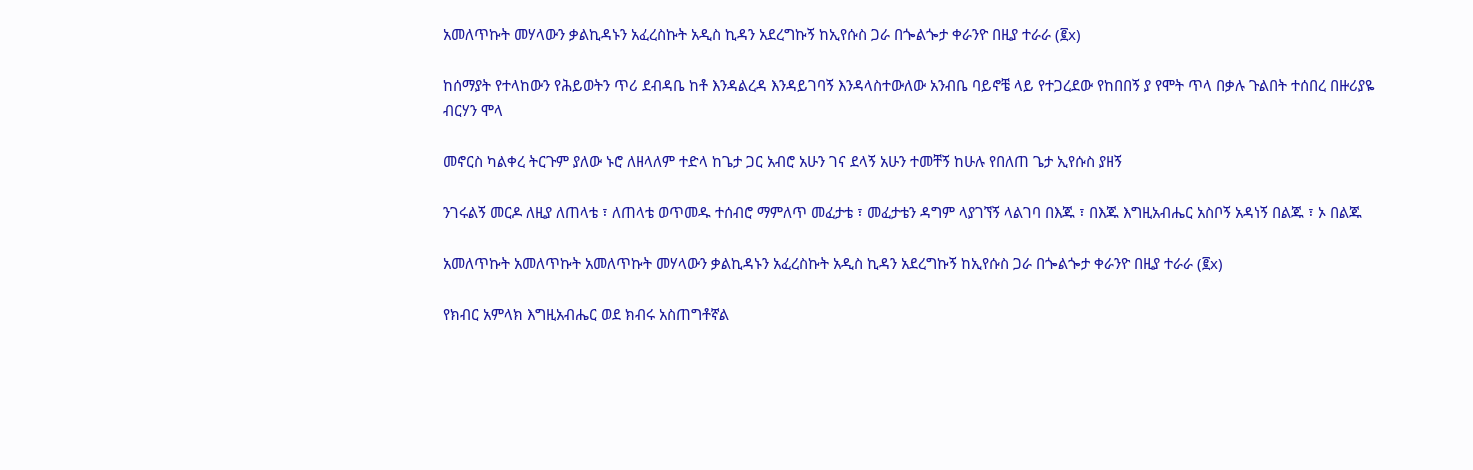አመለጥኩት መሃላውን ቃልኪዳኑን አፈረስኩት አዲስ ኪዳን አደረግኩኝ ከኢየሱስ ጋራ በጐልጐታ ቀራንዮ በዚያ ተራራ (፪x)

ከሰማያት የተላከውን የሕይወትን ጥሪ ደብዳቤ ከቶ እንዳልረዳ እንዳይገባኝ እንዳላስተውለው አንብቤ ባይኖቼ ላይ የተጋረደው የከበበኝ ያ የሞት ጥላ በቃሉ ጉልበት ተሰበረ በዙሪያዬ ብርሃን ሞላ

መኖርስ ካልቀረ ትርጉም ያለው ኑሮ ለዘላለም ተድላ ከጌታ ጋር አብሮ አሁን ገና ደላኝ አሁን ተመቸኝ ከሁሉ የበለጠ ጌታ ኢየሱስ ያዘኝ

ንገሩልኝ መርዶ ለዚያ ለጠላቴ ፣ ለጠላቴ ወጥመዱ ተሰብሮ ማምለጥ መፈታቴ ፣ መፈታቴን ዳግም ላያገኘኝ ላልገባ በእጁ ፣ በእጁ እግዚአብሔር አስቦኝ አዳነኝ በልጁ ፣ ኦ በልጁ

አመለጥኩት አመለጥኩት አመለጥኩት መሃላውን ቃልኪዳኑን አፈረስኩት አዲስ ኪዳን አደረግኩኝ ከኢየሱስ ጋራ በጐልጐታ ቀራንዮ በዚያ ተራራ (፪x)

የክብር አምላክ እግዚአብሔር ወደ ክብሩ አስጠግቶኛል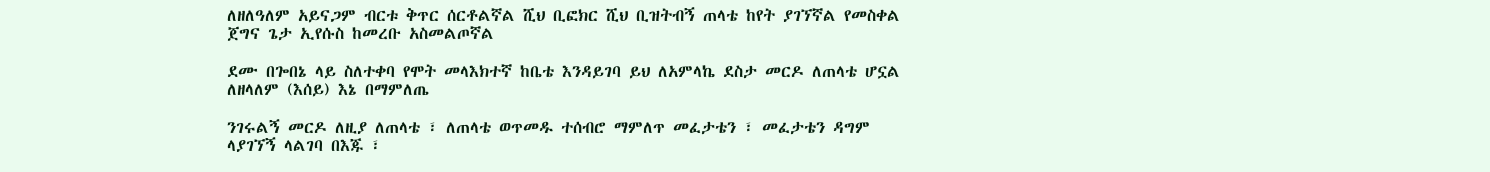ለዘለዓለም አይናጋም ብርቱ ቅጥር ሰርቶልኛል ሺህ ቢፎክር ሺህ ቢዝትብኝ ጠላቴ ከየት ያገኘኛል የመስቀል ጀግና ጌታ ኢየሱስ ከመረቡ አስመልጦኛል

ደሙ በጐበኔ ላይ ስለተቀባ የሞት መላእክተኛ ከቤቴ እንዳይገባ ይህ ለአምላኬ ደስታ መርዶ ለጠላቴ ሆኗል ለዘላለም (እሰይ) እኔ በማምለጤ

ንገሩልኝ መርዶ ለዚያ ለጠላቴ ፣ ለጠላቴ ወጥመዱ ተሰብሮ ማምለጥ መፈታቴን ፣ መፈታቴን ዳግም ላያገኘኝ ላልገባ በእጁ ፣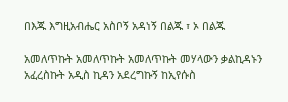በእጁ እግዚአብሔር አስቦኝ አዳነኝ በልጁ ፣ ኦ በልጁ

አመለጥኩት አመለጥኩት አመለጥኩት መሃላውን ቃልኪዳኑን አፈረስኩት አዲስ ኪዳን አደረግኩኝ ከኢየሱስ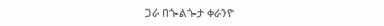ጋራ በጐልጐታ ቀራንዮ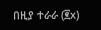በዚያ ተራራ (፪x)